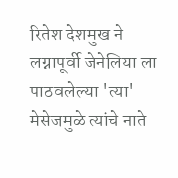रितेश देशमुख ने लग्नापूर्वी जेनेलिया ला पाठवलेल्या 'त्या' मेसेजमुळे त्यांचे नाते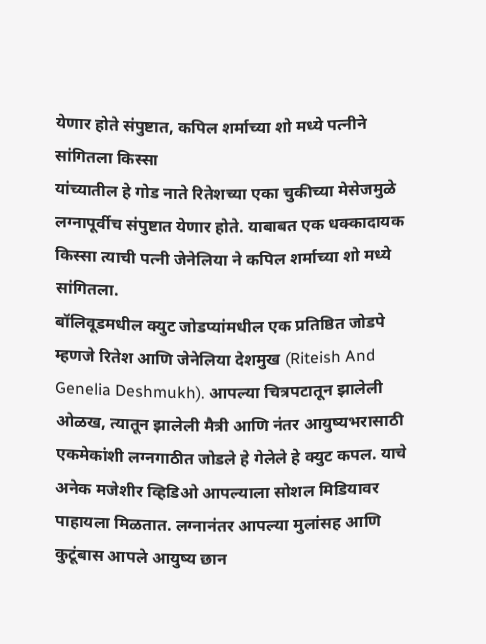येणार होते संपुष्टात, कपिल शर्माच्या शो मध्ये पत्नीने सांगितला किस्सा
यांच्यातील हे गोड नाते रितेशच्या एका चुकीच्या मेसेजमुळे लग्नापूर्वीच संपुष्टात येणार होते. याबाबत एक धक्कादायक किस्सा त्याची पत्नी जेनेलिया ने कपिल शर्माच्या शो मध्ये सांगितला.
बॉलिवूडमधील क्युट जोडप्यांमधील एक प्रतिष्ठित जोडपे म्हणजे रितेश आणि जेनेलिया देशमुख (Riteish And Genelia Deshmukh). आपल्या चित्रपटातून झालेली ओळख, त्यातून झालेली मैत्री आणि नंतर आयुष्यभरासाठी एकमेकांशी लग्नगाठीत जोडले हे गेलेले हे क्युट कपल. याचे अनेक मजेशीर व्हिडिओ आपल्याला सोशल मिडियावर पाहायला मिळतात. लग्नानंतर आपल्या मुलांसह आणि कुटूंबास आपले आयुष्य छान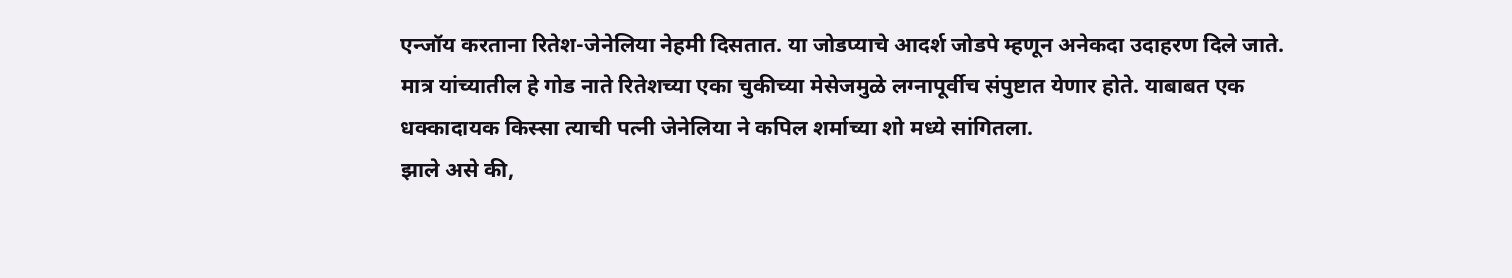एन्जॉय करताना रितेश-जेनेलिया नेहमी दिसतात. या जोडप्याचे आदर्श जोडपे म्हणून अनेकदा उदाहरण दिले जाते. मात्र यांच्यातील हे गोड नाते रितेशच्या एका चुकीच्या मेसेजमुळे लग्नापूर्वीच संपुष्टात येणार होते. याबाबत एक धक्कादायक किस्सा त्याची पत्नी जेनेलिया ने कपिल शर्माच्या शो मध्ये सांगितला.
झाले असे की,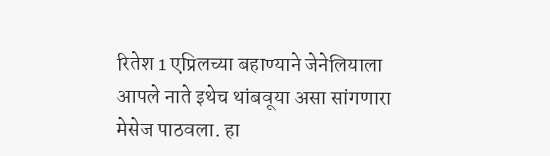रितेश 1 एप्रिलच्या बहाण्याने जेनेलियाला आपले नाते इथेच थांबवूया असा सांगणारा मेसेज पाठवला. हा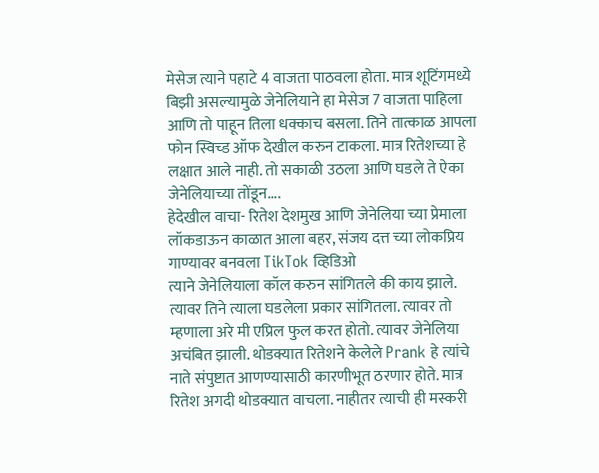मेसेज त्याने पहाटे 4 वाजता पाठवला होता. मात्र शूटिंगमध्ये बिझी असल्यामुळे जेनेलियाने हा मेसेज 7 वाजता पाहिला आणि तो पाहून तिला धक्काच बसला. तिने तात्काळ आपला फोन स्विच्ड ऑफ देखील करुन टाकला. मात्र रितेशच्या हे लक्षात आले नाही. तो सकाळी उठला आणि घडले ते ऐका जेनेलियाच्या तोंडून....
हेदेखील वाचा- रितेश देशमुख आणि जेनेलिया च्या प्रेमाला लॉकडाऊन काळात आला बहर, संजय दत्त च्या लोकप्रिय गाण्यावर बनवला TikTok व्हिडिओ
त्याने जेनेलियाला कॉल करुन सांगितले की काय झाले. त्यावर तिने त्याला घडलेला प्रकार सांगितला. त्यावर तो म्हणाला अरे मी एप्रिल फुल करत होतो. त्यावर जेनेलिया अचंबित झाली. थोडक्यात रितेशने केलेले Prank हे त्यांचे नाते संपुष्टात आणण्यासाठी कारणीभूत ठरणार होते. मात्र रितेश अगदी थोडक्यात वाचला. नाहीतर त्याची ही मस्करी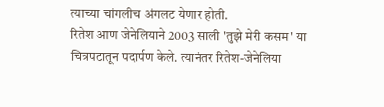त्याच्या चांगलीच अंगलट येणार होती.
रितेश आण जेनेलियाने 2003 साली 'तुझे मेरी कसम' या चित्रपटातून पदार्पण केले. त्यानंतर रितेश-जेनेलिया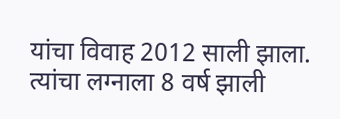यांचा विवाह 2012 साली झाला. त्यांचा लग्नाला 8 वर्ष झाली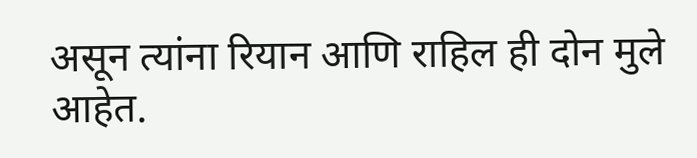असून त्यांना रियान आणि राहिल ही दोन मुले आहेत.